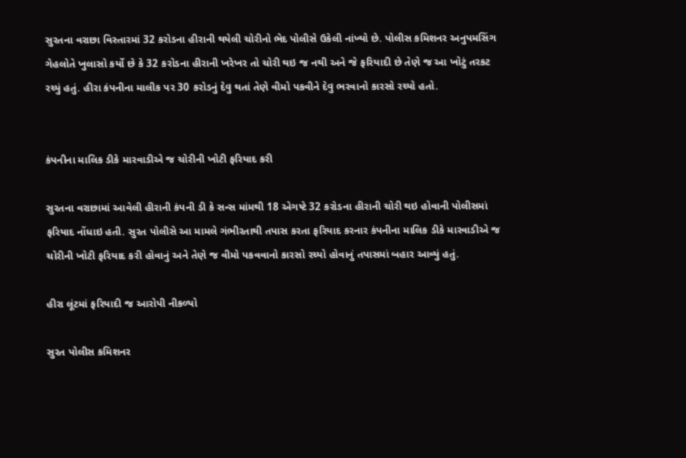સુરતના વરાછા વિસ્તારમાં 32 કરોડના હીરાની થયેલી ચોરીનો ભેદ પોલીસે ઉકેલી નાંખ્યો છે. પોલીસ કમિશનર અનુપમસિંગ ગેહલોતે ખુલાસો કર્યો છે કે 32 કરોડના હીરાની ખરેખર તો ચોરી થઇ જ નથી અને જે ફરિયાદી છે તેણે જ આ ખોટું તરકટ રચ્યું હતું. હીરા કંપનીના માલીક પર 30 કરોડનું દેવુ થતાં તેણે વીમો પકવીને દેવુ ભરવાનો કારસો રચ્યો હતો.


કંપનીના માલિક ડીકે મારવાડીએ જ ચોરીની ખોટી ફરિયાદ કરી

સુરતના વરાછામાં આવેલી હીરાની કંપની ડી કે સન્સ માંમથી 18 એગષ્ટે 32 કરોડના હીરાની ચોરી થઇ હોવાની પોલીસમાં ફરિયાદ નોંધાઇ હતી. સુરત પોલીસે આ મામલે ગંભીરતાથી તપાસ કરતા ફરિયાદ કરનાર કંપનીના માલિક ડીકે મારવાડીએ જ ચોરીની ખોટી ફરિયાદ કરી હોવાનું અને તેણે જ વીમો પકવવાનો કારસો રચ્યો હોવાનું તપાસમાં બહાર આવ્યું હતું.

હીરા લૂંટમાં ફરિયાદી જ આરોપી નીકળ્યો

સુરત પોલીસ કમિશનર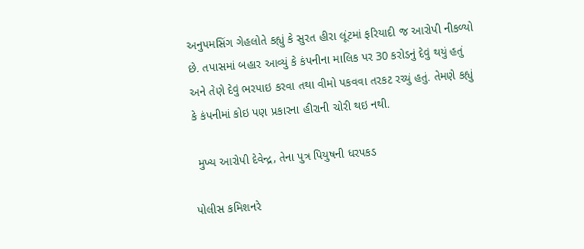અનુપમસિંગ ગેહલોતે કહ્યું કે સુરત હીરા લૂંટમાં ફરિયાદી જ આરોપી નીકળ્યો છે. તપાસમાં બહાર આવ્યું કે કંપનીના માલિક પર 30 કરોડનું દેવું થયું હતું અને તેણે દેવું ભરપાઇ કરવા તથા વીમો પકવવા તરકટ રચ્યું હતું. તેમણે કહ્યું કે કંપનીમાં કોઇ પણ પ્રકારના હીરાની ચોરી થઇ નથી.

 મુખ્ય આરોપી દેવેન્દ્ર, તેના પુત્ર પિયુષની ધરપકડ

પોલીસ કમિશનરે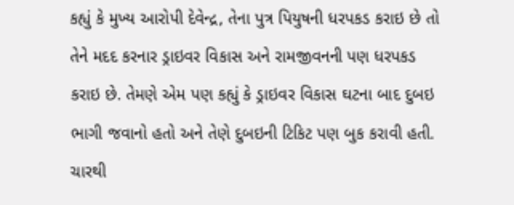કહ્યું કે મુખ્ય આરોપી દેવેન્દ્ર, તેના પુત્ર પિયુષની ધરપકડ કરાઇ છે તો તેને મદદ કરનાર ડ્રાઇવર વિકાસ અને રામજીવનની પણ ધરપકડ કરાઇ છે. તેમણે એમ પણ કહ્યું કે ડ્રાઇવર વિકાસ ઘટના બાદ દુબઇ ભાગી જવાનો હતો અને તેણે દુબઇની ટિકિટ પણ બુક કરાવી હતી. ચારથી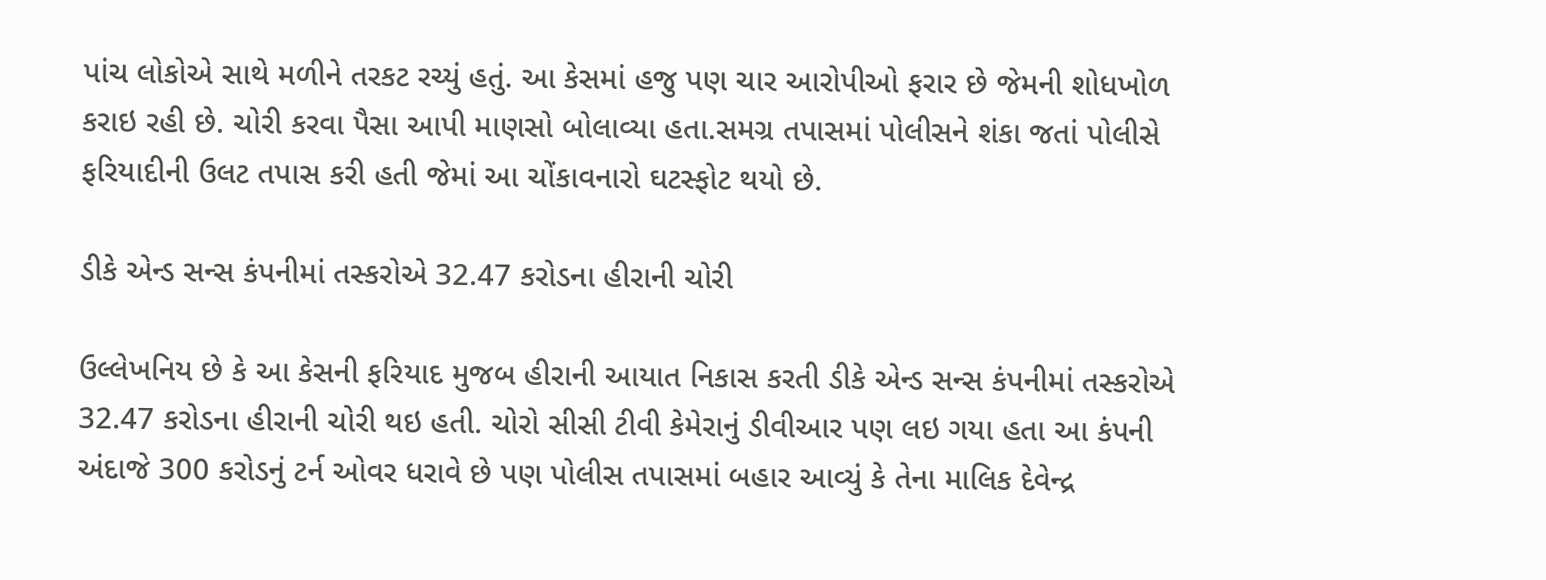પાંચ લોકોએ સાથે મળીને તરકટ રચ્યું હતું. આ કેસમાં હજુ પણ ચાર આરોપીઓ ફરાર છે જેમની શોધખોળ કરાઇ રહી છે. ચોરી કરવા પૈસા આપી માણસો બોલાવ્યા હતા.સમગ્ર તપાસમાં પોલીસને શંકા જતાં પોલીસે ફરિયાદીની ઉલટ તપાસ કરી હતી જેમાં આ ચોંકાવનારો ઘટસ્ફોટ થયો છે.

ડીકે એન્ડ સન્સ કંપનીમાં તસ્કરોએ 32.47 કરોડના હીરાની ચોરી

ઉલ્લેખનિય છે કે આ કેસની ફરિયાદ મુજબ હીરાની આયાત નિકાસ કરતી ડીકે એન્ડ સન્સ કંપનીમાં તસ્કરોએ 32.47 કરોડના હીરાની ચોરી થઇ હતી. ચોરો સીસી ટીવી કેમેરાનું ડીવીઆર પણ લઇ ગયા હતા આ કંપની અંદાજે 300 કરોડનું ટર્ન ઓવર ધરાવે છે પણ પોલીસ તપાસમાં બહાર આવ્યું કે તેના માલિક દેવેન્દ્ર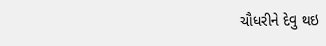ચૌધરીને દેવુ થઇ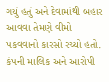ગયું હતું અને દેવામાંથી બહાર આવવા તેમણે વીમો પકવવાનો કારસો રચ્યો હતો. કંપની માલિક અને આરોપી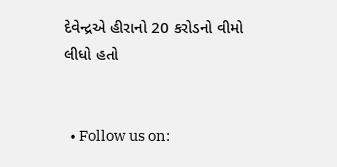દેવેન્દ્રએ હીરાનો 20 કરોડનો વીમો લીધો હતો


  • Follow us on: